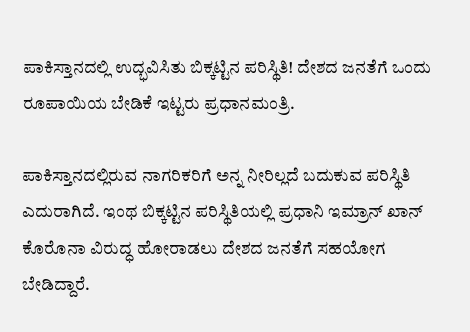ಪಾಕಿಸ್ತಾನದಲ್ಲಿ ಉದ್ಭವಿಸಿತು ಬಿಕ್ಕಟ್ಟಿನ ಪರಿಸ್ಥಿತಿ! ದೇಶದ ಜನತೆಗೆ ಒಂದು ರೂಪಾಯಿಯ ಬೇಡಿಕೆ ಇಟ್ಟರು ಪ್ರಧಾನಮಂತ್ರಿ.

ಪಾಕಿಸ್ತಾನದಲ್ಲಿರುವ ನಾಗರಿಕರಿಗೆ ಅನ್ನ ನೀರಿಲ್ಲದೆ ಬದುಕುವ ಪರಿಸ್ಥಿತಿ ಎದುರಾಗಿದೆ. ಇಂಥ ಬಿಕ್ಕಟ್ಟಿನ ಪರಿಸ್ಥಿತಿಯಲ್ಲಿ ಪ್ರಧಾನಿ ಇಮ್ರಾನ್ ಖಾನ್ ಕೊರೊನಾ ವಿರುದ್ಧ ಹೋರಾಡಲು ದೇಶದ ಜನತೆಗೆ ಸಹಯೋಗ ಬೇಡಿದ್ದಾರೆ.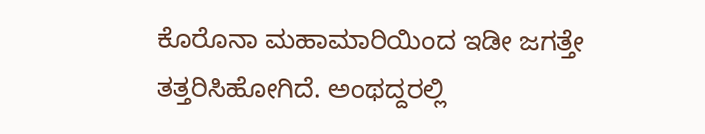ಕೊರೊನಾ ಮಹಾಮಾರಿಯಿಂದ ಇಡೀ ಜಗತ್ತೇ ತತ್ತರಿಸಿಹೋಗಿದೆ. ಅಂಥದ್ದರಲ್ಲಿ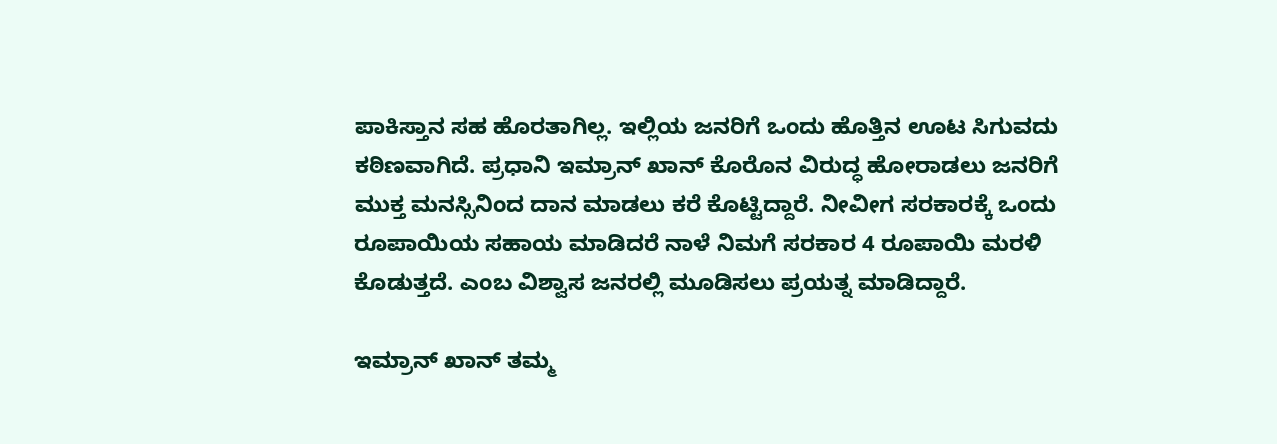ಪಾಕಿಸ್ತಾನ ಸಹ ಹೊರತಾಗಿಲ್ಲ. ಇಲ್ಲಿಯ ಜನರಿಗೆ ಒಂದು ಹೊತ್ತಿನ ಊಟ ಸಿಗುವದು ಕಠಿಣವಾಗಿದೆ. ಪ್ರಧಾನಿ ಇಮ್ರಾನ್ ಖಾನ್ ಕೊರೊನ ವಿರುದ್ಧ ಹೋರಾಡಲು ಜನರಿಗೆ ಮುಕ್ತ ಮನಸ್ಸಿನಿಂದ ದಾನ ಮಾಡಲು ಕರೆ ಕೊಟ್ಟಿದ್ದಾರೆ. ನೀವೀಗ ಸರಕಾರಕ್ಕೆ ಒಂದು ರೂಪಾಯಿಯ ಸಹಾಯ ಮಾಡಿದರೆ ನಾಳೆ ನಿಮಗೆ ಸರಕಾರ 4 ರೂಪಾಯಿ ಮರಳಿ ಕೊಡುತ್ತದೆ. ಎಂಬ ವಿಶ್ವಾಸ ಜನರಲ್ಲಿ ಮೂಡಿಸಲು ಪ್ರಯತ್ನ ಮಾಡಿದ್ದಾರೆ.

ಇಮ್ರಾನ್ ಖಾನ್ ತಮ್ಮ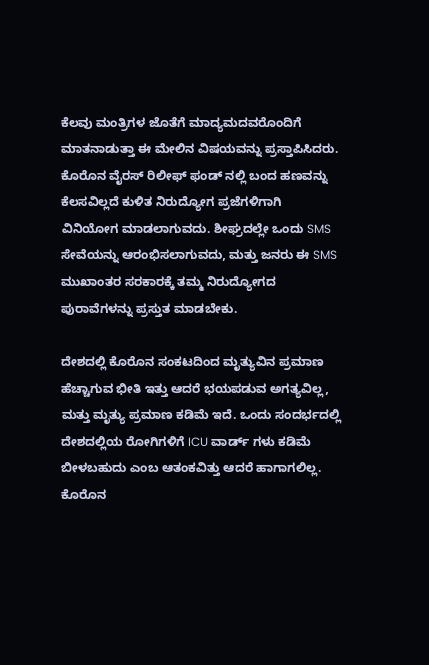ಕೆಲವು ಮಂತ್ರಿಗಳ ಜೊತೆಗೆ ಮಾದ್ಯಮದವರೊಂದಿಗೆ ಮಾತನಾಡುತ್ತಾ ಈ ಮೇಲಿನ ವಿಷಯವನ್ನು ಪ್ರಸ್ತಾಪಿಸಿದರು. ಕೊರೊನ ವೈರಸ್ ರಿಲೀಫ್ ಫಂಡ್ ನಲ್ಲಿ ಬಂದ ಹಣವನ್ನು ಕೆಲಸವಿಲ್ಲದೆ ಕುಳಿತ ನಿರುದ್ಯೋಗ ಪ್ರಜೆಗಳಿಗಾಗಿ ವಿನಿಯೋಗ ಮಾಡಲಾಗುವದು. ಶೀಘ್ರದಲ್ಲೇ ಒಂದು SMS ಸೇವೆಯನ್ನು ಆರಂಭಿಸಲಾಗುವದು, ಮತ್ತು ಜನರು ಈ SMS ಮುಖಾಂತರ ಸರಕಾರಕ್ಕೆ ತಮ್ಮ ನಿರುದ್ಯೋಗದ ಪುರಾವೆಗಳನ್ನು ಪ್ರಸ್ತುತ ಮಾಡಬೇಕು.

ದೇಶದಲ್ಲಿ ಕೊರೊನ ಸಂಕಟದಿಂದ ಮೃತ್ಯುವಿನ ಪ್ರಮಾಣ ಹೆಚ್ಚಾಗುವ ಭೀತಿ ಇತ್ತು ಆದರೆ ಭಯಪಡುವ ಅಗತ್ಯವಿಲ್ಲ, ಮತ್ತು ಮೃತ್ಯು ಪ್ರಮಾಣ ಕಡಿಮೆ ಇದೆ. ಒಂದು ಸಂದರ್ಭದಲ್ಲಿ ದೇಶದಲ್ಲಿಯ ರೋಗಿಗಳಿಗೆ ICU ವಾರ್ಡ್ ಗಳು ಕಡಿಮೆ ಬೀಳಬಹುದು ಎಂಬ ಆತಂಕವಿತ್ತು ಆದರೆ ಹಾಗಾಗಲಿಲ್ಲ. ಕೊರೊನ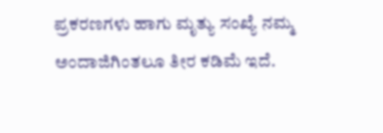ಪ್ರಕರಣಗಳು ಹಾಗು ಮೃತ್ಯು ಸಂಖ್ಯೆ ನಮ್ಮ ಅಂದಾಜಿಗಿಂತಲೂ ತೀರ ಕಡಿಮೆ ಇದೆ.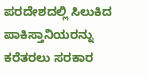ಪರದೇಶದಲ್ಲಿ ಸಿಲುಕಿದ ಪಾಕಿಸ್ತಾನಿಯರನ್ನು ಕರೆತರಲು ಸರಕಾರ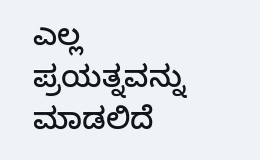ಎಲ್ಲ ಪ್ರಯತ್ನವನ್ನು ಮಾಡಲಿದೆ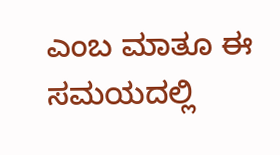ಎಂಬ ಮಾತೂ ಈ ಸಮಯದಲ್ಲಿ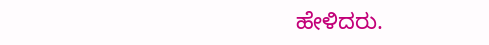ಹೇಳಿದರು.